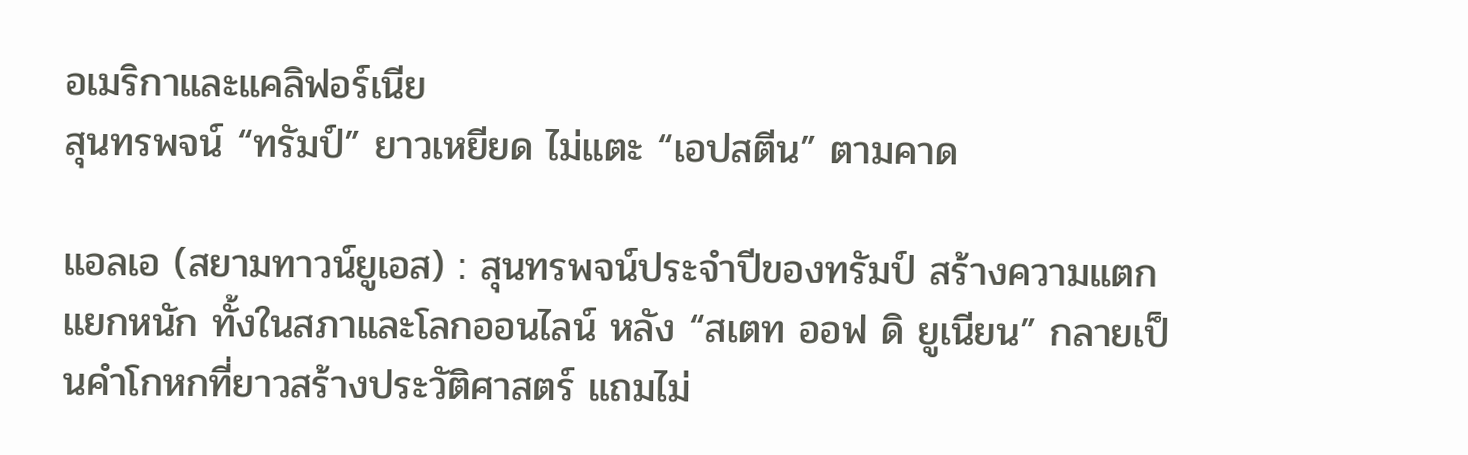อเมริกาและแคลิฟอร์เนีย
สุนทรพจน์ “ทรัมป์” ยาวเหยียด ไม่แตะ “เอปสตีน” ตามคาด

แอลเอ (สยามทาวน์ยูเอส) : สุนทรพจน์ประจำปีของทรัมป์ สร้างความแตกแยกหนัก ทั้งในสภาและโลกออนไลน์ หลัง “สเตท ออฟ ดิ ยูเนียน” กลายเป็นคำโกหกที่ยาวสร้างประวัติศาสตร์ แถมไม่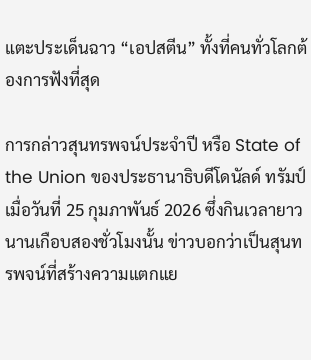แตะประเด็นฉาว “เอปสตีน” ทั้งที่คนทั่วโลกต้องการฟังที่สุด

การกล่าวสุนทรพจน์ประจำปี หรือ State of the Union ของประธานาธิบดีโดนัลด์ ทรัมป์ เมื่อวันที่ 25 กุมภาพันธ์ 2026 ซึ่งกินเวลายาวนานเกือบสองชั่วโมงนั้น ข่าวบอกว่าเป็นสุนทรพจน์ที่สร้างความแตกแย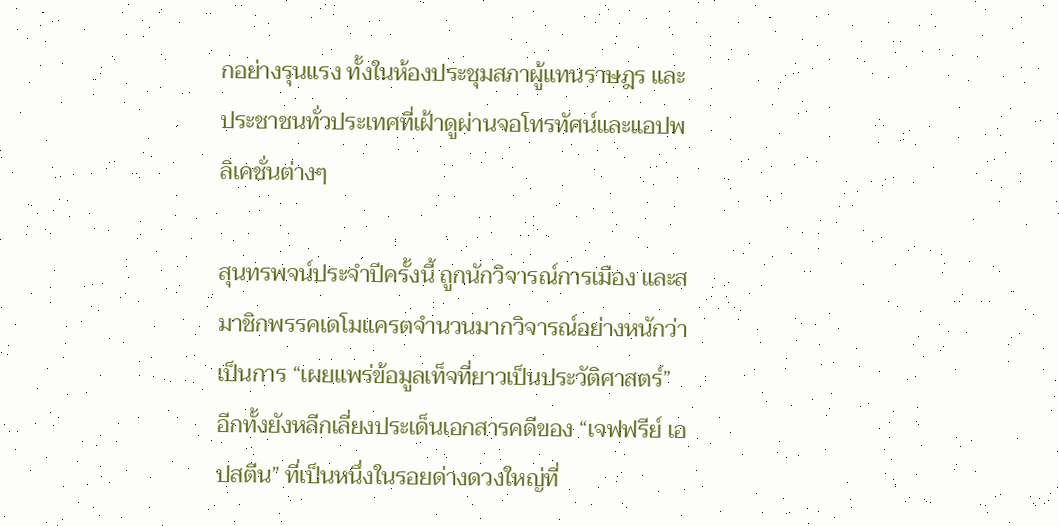กอย่างรุนแรง ทั้งในห้องประชุมสภาผู้แทนราษฎร และประชาชนทั่วประเทศที่เฝ้าดูผ่านจอโทรทัศน์และแอปพลิเคชั่นต่างๆ

สุนทรพจน์ประจำปีครั้งนี้ ถูกนักวิจารณ์การเมือง และสมาชิกพรรคเดโมแครตจำนวนมากวิจารณ์อย่างหนักว่าเป็นการ “เผยแพร่ข้อมูลเท็จที่ยาวเป็นประวัติศาสตร์” อีกทั้งยังหลีกเลี่ยงประเด็นเอกสารคดีของ “เจฟฟรีย์ เอปสตีน” ที่เป็นหนึ่งในรอยด่างดวงใหญ่ที่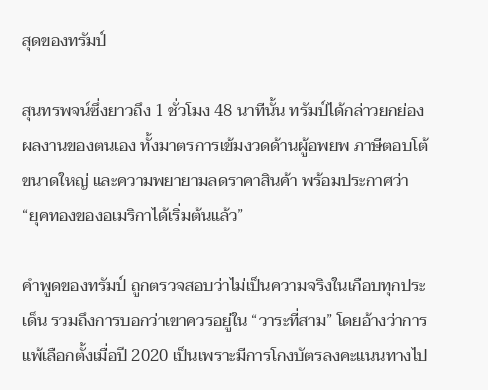สุดของทรัมป์

สุนทรพจน์ซึ่งยาวถึง 1 ชั่วโมง 48 นาทีนั้น ทรัมป์ได้กล่าวยกย่องผลงานของตนเอง ทั้งมาตรการเข้มงวดด้านผู้อพยพ ภาษีตอบโต้ขนาดใหญ่ และความพยายามลดราคาสินค้า พร้อมประกาศว่า “ยุคทองของอเมริกาได้เริ่มต้นแล้ว”

คำพูดของทรัมป์ ถูกตรวจสอบว่าไม่เป็นความจริงในเกือบทุกประเด็น รวมถึงการบอกว่าเขาควรอยู่ใน “วาระที่สาม” โดยอ้างว่าการแพ้เลือกตั้งเมื่อปี 2020 เป็นเพราะมีการโกงบัตรลงคะแนนทางไป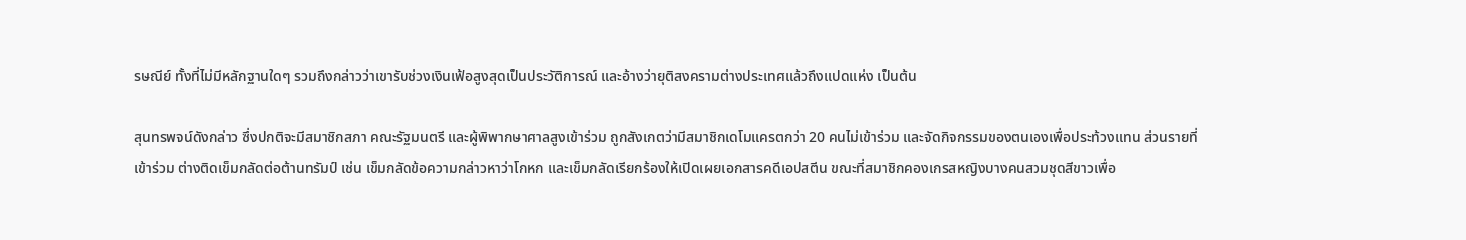รษณีย์ ทั้งที่ไม่มีหลักฐานใดๆ รวมถึงกล่าวว่าเขารับช่วงเงินเฟ้อสูงสุดเป็นประวัติการณ์ และอ้างว่ายุติสงครามต่างประเทศแล้วถึงแปดแห่ง เป็นต้น

สุนทรพจน์ดังกล่าว ซึ่งปกติจะมีสมาชิกสภา คณะรัฐมนตรี และผู้พิพากษาศาลสูงเข้าร่วม ถูกสังเกตว่ามีสมาชิกเดโมแครตกว่า 20 คนไม่เข้าร่วม และจัดกิจกรรมของตนเองเพื่อประท้วงแทน ส่วนรายที่เข้าร่วม ต่างติดเข็มกลัดต่อต้านทรัมป์ เช่น เข็มกลัดข้อความกล่าวหาว่าโกหก และเข็มกลัดเรียกร้องให้เปิดเผยเอกสารคดีเอปสตีน ขณะที่สมาชิกคองเกรสหญิงบางคนสวมชุดสีขาวเพื่อ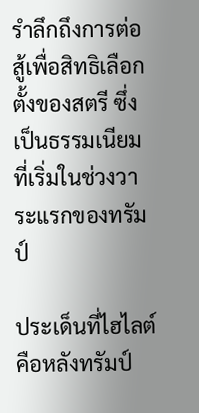รำลึกถึงการต่อสู้เพื่อสิทธิเลือกตั้งของสตรี ซึ่งเป็นธรรมเนียมที่เริ่มในช่วงวาระแรกของทรัมป์

ประเด็นที่ไฮไลต์ คือหลังทรัมป์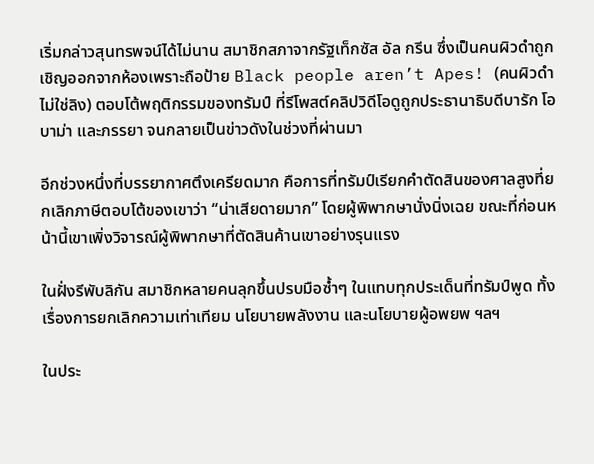เริ่มกล่าวสุนทรพจน์ได้ไม่นาน สมาชิกสภาจากรัฐเท็กซัส อัล กรีน ซึ่งเป็นคนผิวดำถูกเชิญออกจากห้องเพราะถือป้าย Black people aren’t Apes! (คนผิวดำไม่ใช่ลิง) ตอบโต้พฤติกรรมของทรัมป์ ที่รีโพสต์คลิปวิดีโอดูถูกประธานาธิบดีบารัก โอบาม่า และภรรยา จนกลายเป็นข่าวดังในช่วงที่ผ่านมา

อีกช่วงหนึ่งที่บรรยากาศตึงเครียดมาก คือการที่ทรัมป์เรียกคำตัดสินของศาลสูงที่ยกเลิกภาษีตอบโต้ของเขาว่า “น่าเสียดายมาก” โดยผู้พิพากษานั่งนิ่งเฉย ขณะที่ก่อนหน้านี้เขาเพิ่งวิจารณ์ผู้พิพากษาที่ตัดสินค้านเขาอย่างรุนแรง

ในฝั่งรีพับลิกัน สมาชิกหลายคนลุกขึ้นปรบมือซ้ำๆ ในแทบทุกประเด็นที่ทรัมป์พูด ทั้งเรื่องการยกเลิกความเท่าเทียม นโยบายพลังงาน และนโยบายผู้อพยพ ฯลฯ

ในประ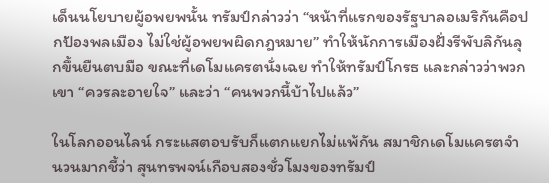เด็นนโยบายผู้อพยพนั้น ทรัมป์กล่าวว่า “หน้าที่แรกของรัฐบาลอเมริกันคือปกป้องพลเมือง ไม่ใช่ผู้อพยพผิดกฎหมาย” ทำให้นักการเมืองฝั่งรีพับลิกันลุกขึ้นยืนตบมือ ขณะที่เดโมแครตนั่งเฉย ทำให้ทรัมป์โกรธ และกล่าวว่าพวกเขา “ควรละอายใจ” และว่า “คนพวกนี้บ้าไปแล้ว”

ในโลกออนไลน์ กระแสตอบรับก็แตกแยกไม่แพ้กัน สมาชิกเดโมแครตจำนวนมากชี้ว่า สุนทรพจน์เกือบสองชั่วโมงของทรัมป์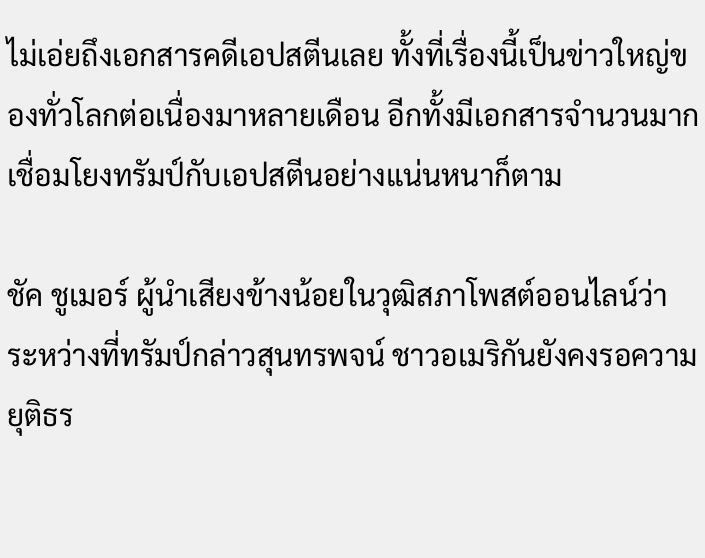ไม่เอ่ยถึงเอกสารคดีเอปสตีนเลย ทั้งที่เรื่องนี้เป็นข่าวใหญ่ของทั่วโลกต่อเนื่องมาหลายเดือน อีกทั้งมีเอกสารจำนวนมากเชื่อมโยงทรัมป์กับเอปสตีนอย่างแน่นหนาก็ตาม

ชัค ชูเมอร์ ผู้นำเสียงข้างน้อยในวุฒิสภาโพสต์ออนไลน์ว่า ระหว่างที่ทรัมป์กล่าวสุนทรพจน์ ชาวอเมริกันยังคงรอความยุติธร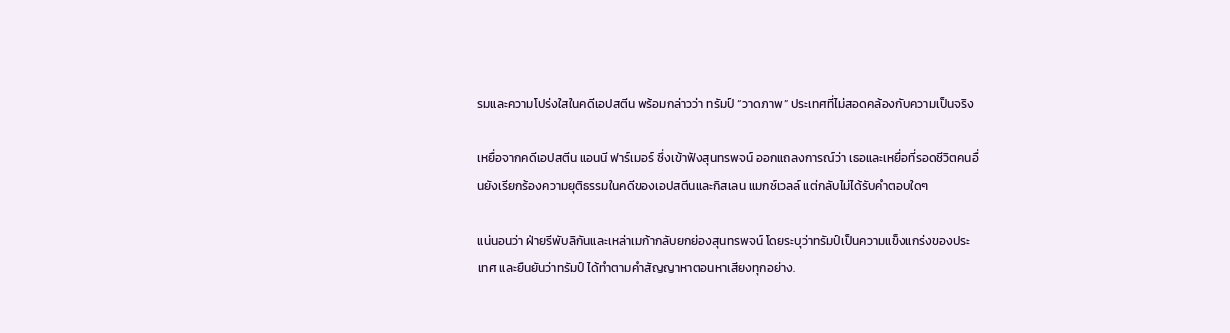รมและความโปร่งใสในคดีเอปสตีน พร้อมกล่าวว่า ทรัมป์ “วาดภาพ” ประเทศที่ไม่สอดคล้องกับความเป็นจริง

เหยื่อจากคดีเอปสตีน แอนนี ฟาร์เมอร์ ซึ่งเข้าฟังสุนทรพจน์ ออกแถลงการณ์ว่า เธอและเหยื่อที่รอดชีวิตคนอื่นยังเรียกร้องความยุติธรรมในคดีของเอปสตีนและกิสเลน แมกซ์เวลล์ แต่กลับไม่ได้รับคำตอบใดๆ

แน่นอนว่า ฝ่ายรีพับลิกันและเหล่าเมก้ากลับยกย่องสุนทรพจน์ โดยระบุว่าทรัมป์เป็นความแข็งแกร่งของประเทศ และยืนยันว่าทรัมป์ ได้ทำตามคำสัญญาหาตอนหาเสียงทุกอย่าง.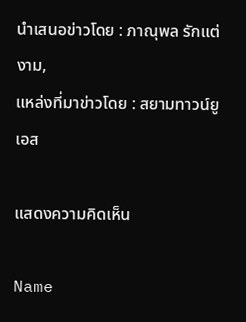นำเสนอข่าวโดย : ภาณุพล รักแต่งาม,
แหล่งที่มาข่าวโดย : สยามทาวน์ยูเอส

แสดงความคิดเห็น

Name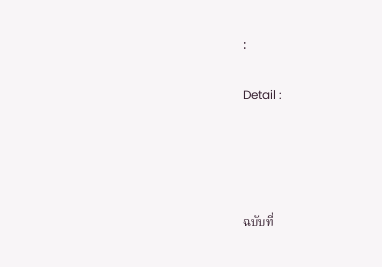:

Detail :




ฉบับที่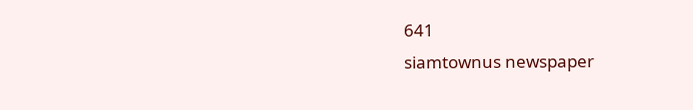641
siamtownus newspaper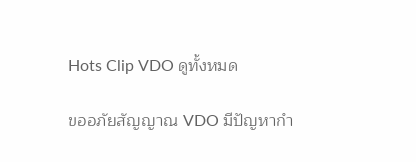Hots Clip VDO ดูทั้งหมด

ขออภัยสัญญาณ VDO มีปัญหากำ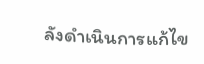ลังดำเนินการแก้ไข